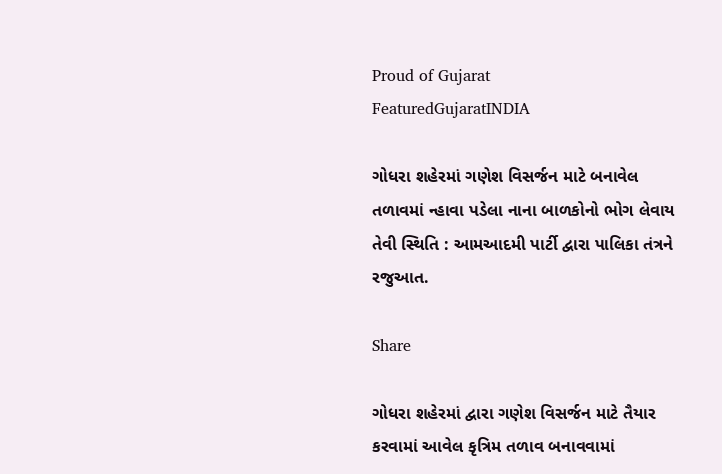Proud of Gujarat
FeaturedGujaratINDIA

ગોધરા શહેરમાં ગણેશ વિસર્જન માટે બનાવેલ તળાવમાં ન્હાવા પડેલા નાના બાળકોનો ભોગ લેવાય તેવી સ્થિતિ : આમઆદમી પાર્ટી દ્વારા પાલિકા તંત્રને રજુઆત.

Share

ગોધરા શહેરમાં દ્વારા ગણેશ વિસર્જન માટે તૈયાર કરવામાં આવેલ કૃત્રિમ તળાવ બનાવવામાં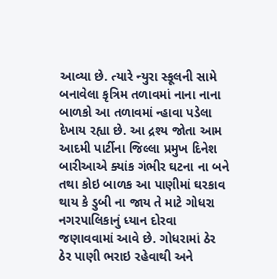આવ્યા છે. ત્યારે ન્યુરા સ્કૂલની સામે બનાવેલા કૃત્રિમ તળાવમાં નાના નાના બાળકો આ તળાવમાં ન્હાવા પડેલા દેખાય રહ્યા છે. આ દ્રશ્ય જોતા આમ આદમી પાર્ટીના જિલ્લા પ્રમુખ દિનેશ બારીઆએ ક્યાંક ગંભીર ઘટના ના બને તથા કોઇ બાળક આ પાણીમાં ઘરકાવ થાય કે ડુબી ના જાય તે માટે ગોધરા નગરપાલિકાનું ધ્યાન દોરવા જણાવવામાં આવે છે. ગોધરામાં ઠેર ઠેર પાણી ભરાઇ રહેવાથી અને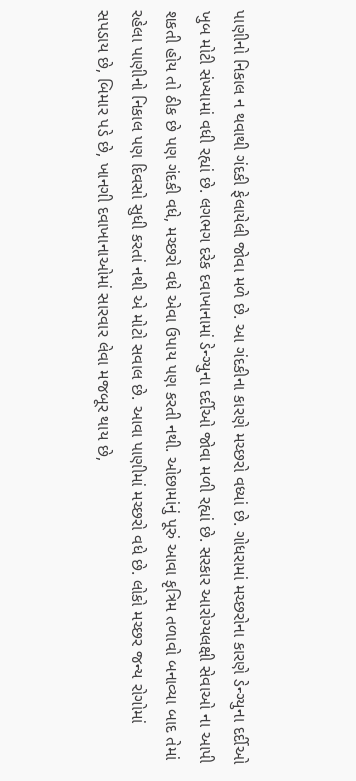પાણીનો નિકાલ ન થવાથી ગંદકી ફેલાયેલી જોવા મળે છે. આ ગંદકીના કારણે મચ્છરો વધ્યાં છે. ગોધરામાં મચ્છરોના કારણે ડેન્ગ્યુના દર્દીઓ ખુબ મોટી સંખ્યામાં વધી રહ્યાં છે. લગભગ દરેક દવાખાનામાં ડેન્ગ્યુના દર્દીઓ જોવા મળી રહ્યાં છે. સરકાર આરોગ્યલક્ષી સેવાઓ ના આપી શકતી હોય તો ઠીક છે પણ ગંદકી વધે, મચ્છરો વધે એવા ઉપાય પણ કરતી નથી. ઓછામાંનું પૂરું આવા કૃત્રિમ તળાવો બનાવ્યા બાદ તેમાં રહેલા પાણીનો નિકાલ પણ દિવસો સુધી કરતાં નથી એ મોટો સવાલ છે. આવા પાણીમાં મચ્છરો વધે છે. લોકો મચ્છર જન્ય રોગોમાં સપડાય છે, બિમાર પડે છે, ખાનગી દવાખાનાઓમાં સારવાર લેવા મજબૂર થાય છે,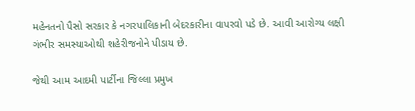મહેનતનો પૈસો સરકાર કે નગરપાલિકાની બેદરકારીના વાપરવો પડે છે. આવી આરોગ્ય લક્ષી ગંભીર સમસ્યાઓથી શહેરીજનોને પીડાય છે.

જેથી આમ આદમી પાર્ટીના જિલ્લા પ્રમુખ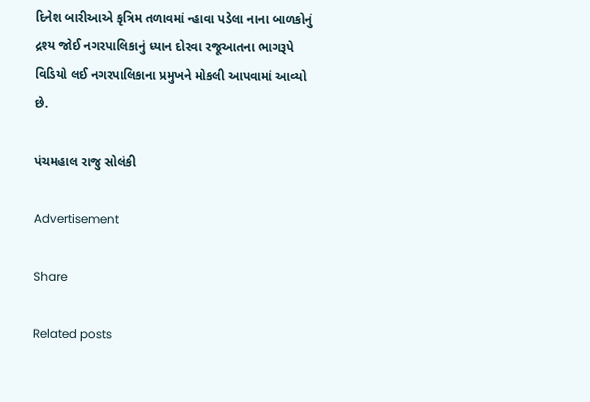દિનેશ બારીઆએ કૃત્રિમ તળાવમાં ન્હાવા પડેલા નાના બાળકોનું દ્રશ્ય જોઈ નગરપાલિકાનું ધ્યાન દોરવા રજૂઆતના ભાગરૂપે વિડિયો લઈ નગરપાલિકાના પ્રમુખને મોકલી આપવામાં આવ્યો છે.

પંચમહાલ રાજુ સોલંકી

Advertisement

Share

Related posts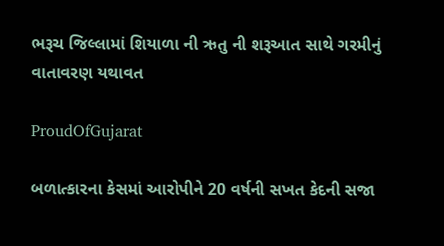ભરૂચ જિલ્લામાં શિયાળા ની ઋતુ ની શરૂઆત સાથે ગરમીનું વાતાવરણ યથાવત

ProudOfGujarat

બળાત્કારના કેસમાં આરોપીને 20 વર્ષની સખત કેદની સજા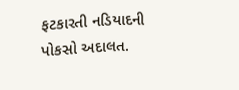ફટકારતી નડિયાદની પોકસો અદાલત.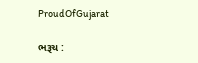ProudOfGujarat

ભરૂચ :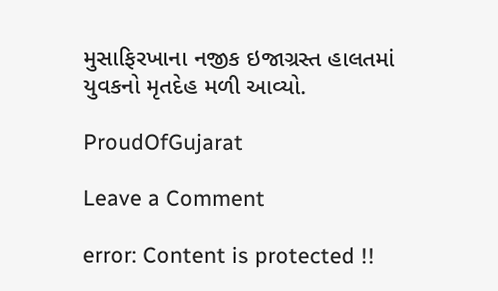મુસાફિરખાના નજીક ઇજાગ્રસ્ત હાલતમાં યુવકનો મૃતદેહ મળી આવ્યો.

ProudOfGujarat

Leave a Comment

error: Content is protected !!